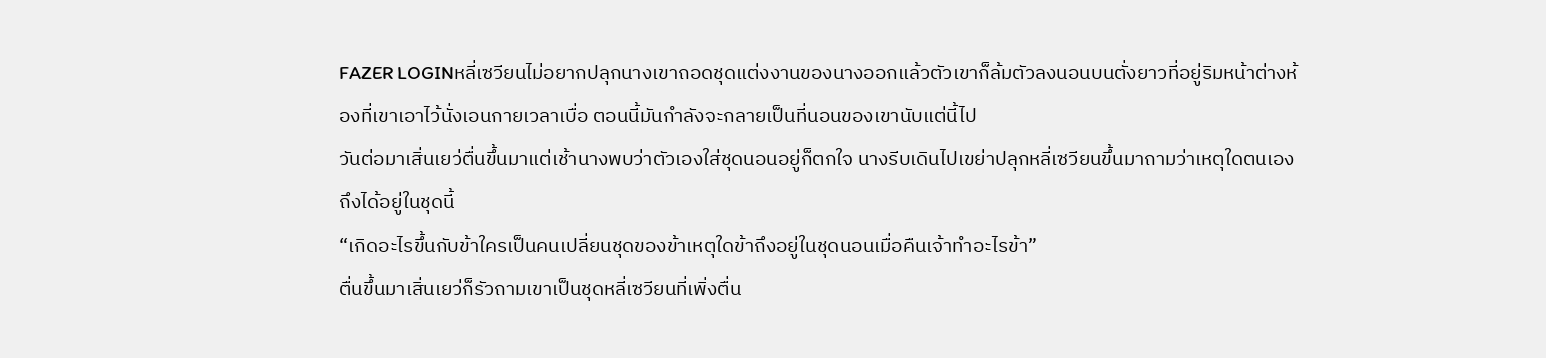FAZER LOGINหลี่เซวียนไม่อยากปลุกนางเขาถอดชุดแต่งงานของนางออกแล้วตัวเขาก็ล้มตัวลงนอนบนตั่งยาวที่อยู่ริมหน้าต่างห้องที่เขาเอาไว้นั่งเอนกายเวลาเบื่อ ตอนนี้มันกำลังจะกลายเป็นที่นอนของเขานับแต่นี้ไป
วันต่อมาเสิ่นเยว่ตื่นขึ้นมาแต่เช้านางพบว่าตัวเองใส่ชุดนอนอยู่ก็ตกใจ นางรีบเดินไปเขย่าปลุกหลี่เซวียนขึ้นมาถามว่าเหตุใดตนเองถึงได้อยู่ในชุดนี้
“เกิดอะไรขึ้นกับข้าใครเป็นคนเปลี่ยนชุดของข้าเหตุใดข้าถึงอยู่ในชุดนอนเมื่อคืนเจ้าทำอะไรข้า”
ตื่นขึ้นมาเสิ่นเยว่ก็รัวถามเขาเป็นชุดหลี่เซวียนที่เพิ่งตื่น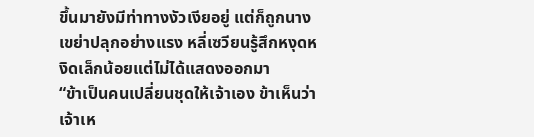ขึ้นมายังมีท่าทางงัวเงียอยู่ แต่ก็ถูกนางเขย่าปลุกอย่างแรง หลี่เซวียนรู้สึกหงุดหงิดเล็กน้อยแต่ไม่ได้แสดงออกมา
“ข้าเป็นคนเปลี่ยนชุดให้เจ้าเอง ข้าเห็นว่าเจ้าเห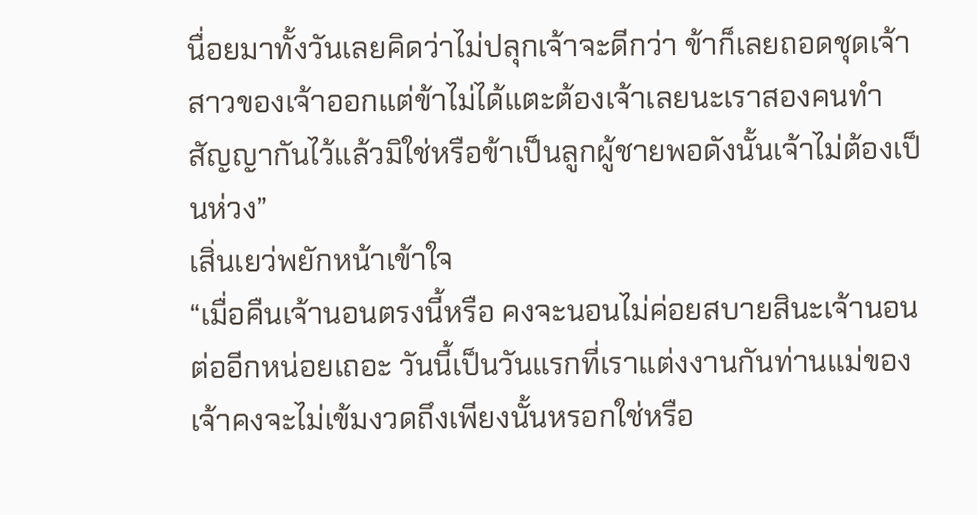นื่อยมาทั้งวันเลยคิดว่าไม่ปลุกเจ้าจะดีกว่า ข้าก็เลยถอดชุดเจ้าสาวของเจ้าออกแต่ข้าไม่ได้แตะต้องเจ้าเลยนะเราสองคนทำสัญญากันไว้แล้วมิใช่หรือข้าเป็นลูกผู้ชายพอดังนั้นเจ้าไม่ต้องเป็นห่วง”
เสิ่นเยว่พยักหน้าเข้าใจ
“เมื่อคืนเจ้านอนตรงนี้หรือ คงจะนอนไม่ค่อยสบายสินะเจ้านอนต่ออีกหน่อยเถอะ วันนี้เป็นวันแรกที่เราแต่งงานกันท่านแม่ของเจ้าคงจะไม่เข้มงวดถึงเพียงนั้นหรอกใช่หรือ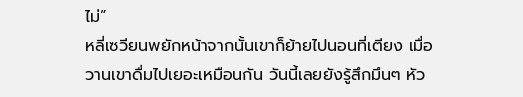ไม่”
หลี่เซวียนพยักหน้าจากนั้นเขาก็ย้ายไปนอนที่เตียง เมื่อวานเขาดื่มไปเยอะเหมือนกัน วันนี้เลยยังรู้สึกมึนๆ หัว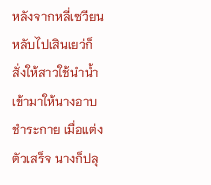หลังจากหลี่เซวียนหลับไปเสินเยว่ก็สั่งให้สาวใช้นำน้ำเข้ามาให้นางอาบชำระกาย เมื่อแต่งตัวเสร็จ นางก็ปลุ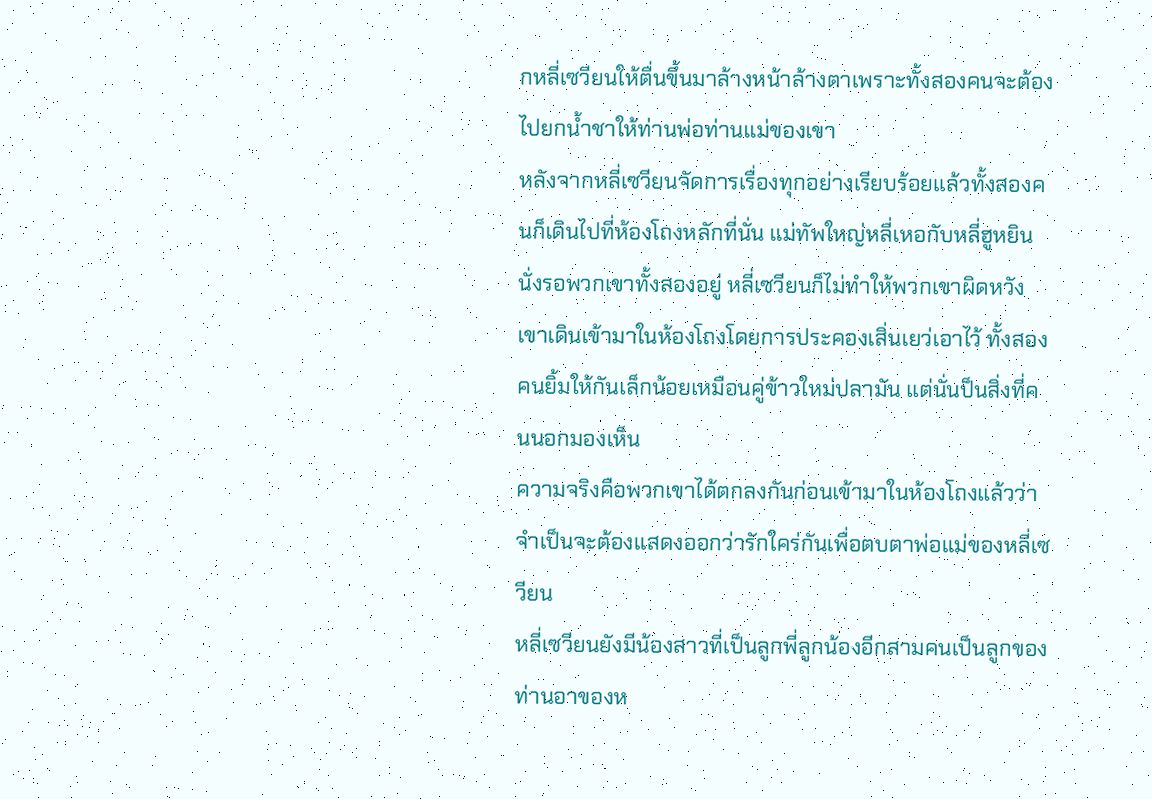กหลี่เซวียนให้ตื่นขึ้นมาล้างหน้าล้างตาเพราะทั้งสองคนจะต้องไปยกน้ำชาให้ท่านพ่อท่านแม่ของเขา
หลังจากหลี่เซวียนจัดการเรื่องทุกอย่างเรียบร้อยแล้วทั้งสองคนก็เดินไปที่ห้องโถงหลักที่นั่น แม่ทัพใหญ่หลี่เหอกับหลี่ฮูหยินนั่งรอพวกเขาทั้งสองอยู่ หลี่เซวียนก็ไม่ทำให้พวกเขาผิดหวังเขาเดินเข้ามาในห้องโถงโดยการประคองเสิ่นเยว่เอาไว้ ทั้งสองคนยิ้มให้กันเล็กน้อยเหมือนคู่ข้าวใหม่ปลามัน แต่นั่นป็นสิ่งที่คนนอกมองเห็น
ความจริงคือพวกเขาได้ตกลงกันก่อนเข้ามาในห้องโถงแล้วว่าจำเป็นจะต้องแสดงออกว่ารักใคร่กันเพื่อตบตาพ่อแม่ของหลี่เซวียน
หลี่เซวียนยังมีน้องสาวที่เป็นลูกพี่ลูกน้องอีกสามคนเป็นลูกของท่านอาของห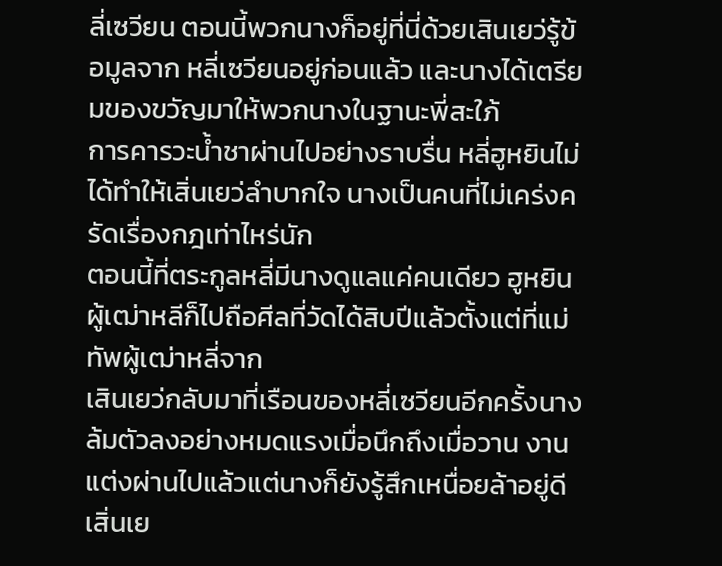ลี่เซวียน ตอนนี้พวกนางก็อยู่ที่นี่ด้วยเสินเยว่รู้ข้อมูลจาก หลี่เซวียนอยู่ก่อนแล้ว และนางได้เตรียมของขวัญมาให้พวกนางในฐานะพี่สะใภ้
การคารวะน้ำชาผ่านไปอย่างราบรื่น หลี่ฮูหยินไม่ได้ทำให้เสิ่นเยว่ลำบากใจ นางเป็นคนที่ไม่เคร่งครัดเรื่องกฎเท่าไหร่นัก
ตอนนี้ที่ตระกูลหลี่มีนางดูแลแค่คนเดียว ฮูหยินผู้เฒ่าหลีก็ไปถือศีลที่วัดได้สิบปีแล้วตั้งแต่ที่แม่ทัพผู้เฒ่าหลี่จาก
เสินเยว่กลับมาที่เรือนของหลี่เซวียนอีกครั้งนางล้มตัวลงอย่างหมดแรงเมื่อนึกถึงเมื่อวาน งานแต่งผ่านไปแล้วแต่นางก็ยังรู้สึกเหนื่อยล้าอยู่ดี
เสิ่นเย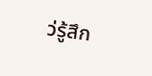ว่รู้สึก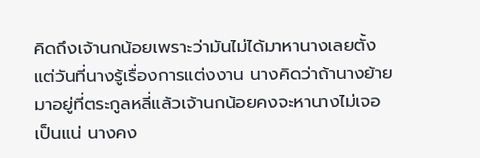คิดถึงเจ้านกน้อยเพราะว่ามันไม่ได้มาหานางเลยตั้งแต่วันที่นางรู้เรื่องการแต่งงาน นางคิดว่าถ้านางย้ายมาอยู่ที่ตระกูลหลี่แล้วเจ้านกน้อยคงจะหานางไม่เจอเป็นแน่ นางคง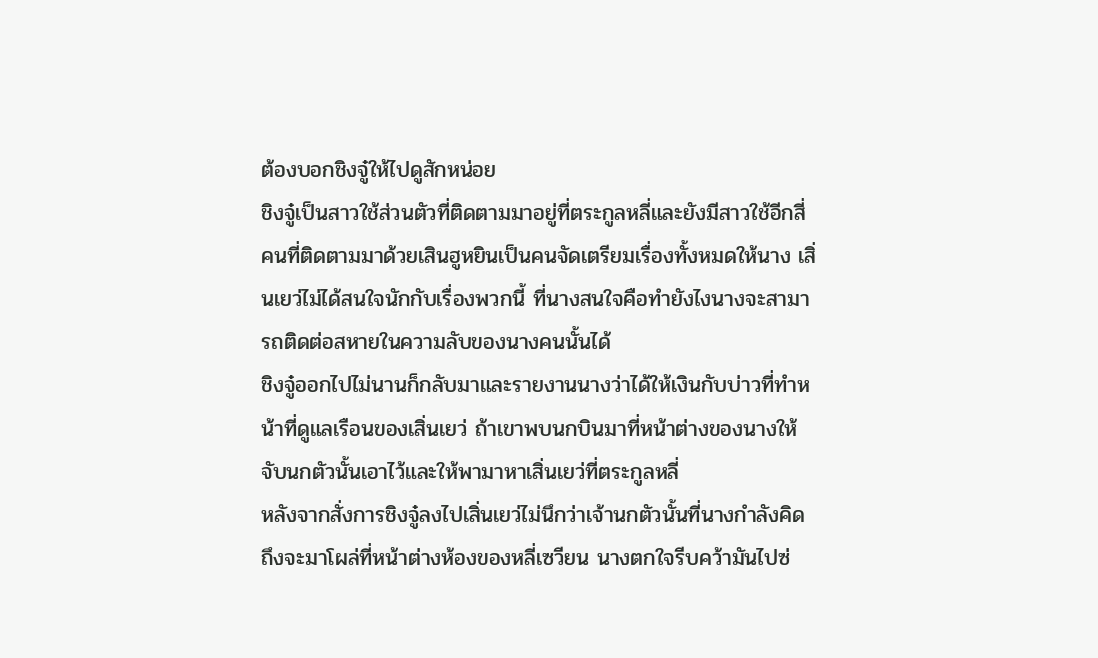ต้องบอกชิงจู๋ให้ไปดูสักหน่อย
ชิงจู๋เป็นสาวใช้ส่วนตัวที่ติดตามมาอยู่ที่ตระกูลหลี่และยังมีสาวใช้อีกสี่คนที่ติดตามมาด้วยเสินฮูหยินเป็นคนจัดเตรียมเรื่องทั้งหมดให้นาง เสิ่นเยว่ไม่ได้สนใจนักกับเรื่องพวกนี้ ที่นางสนใจคือทำยังไงนางจะสามารถติดต่อสหายในความลับของนางคนนั้นได้
ชิงจู๋ออกไปไม่นานก็กลับมาและรายงานนางว่าได้ให้เงินกับบ่าวที่ทำหน้าที่ดูแลเรือนของเสิ่นเยว่ ถ้าเขาพบนกบินมาที่หน้าต่างของนางให้จับนกตัวนั้นเอาไว้และให้พามาหาเสิ่นเยว่ที่ตระกูลหลี่
หลังจากสั่งการชิงจู๋ลงไปเสิ่นเยว่ไม่นึกว่าเจ้านกตัวนั้นที่นางกำลังคิดถึงจะมาโผล่ที่หน้าต่างห้องของหลี่เซวียน นางตกใจรีบคว้ามันไปซ่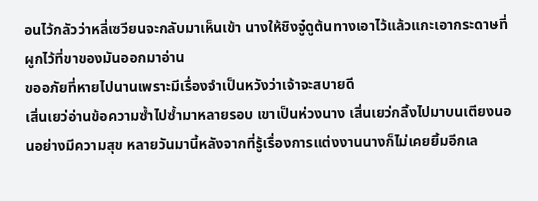อนไว้กลัวว่าหลี่เซวียนจะกลับมาเห็นเข้า นางให้ชิงจู๋ดูต้นทางเอาไว้แล้วแกะเอากระดาษที่ผูกไว้ที่ขาของมันออกมาอ่าน
ขออภัยที่หายไปนานเพราะมีเรื่องจำเป็นหวังว่าเจ้าจะสบายดี
เสิ่นเยว่อ่านข้อความซ้ำไปซ้ำมาหลายรอบ เขาเป็นห่วงนาง เสิ่นเยว่กลิ้งไปมาบนเตียงนอนอย่างมีความสุข หลายวันมานี้หลังจากที่รู้เรื่องการแต่งงานนางก็ไม่เคยยิ้มอีกเล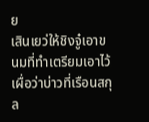ย
เสินเยว่ให้ชิงจู๋เอาขนมที่ทำเตรียมเอาไว้เผื่อว่าบ่าวที่เรือนสกุล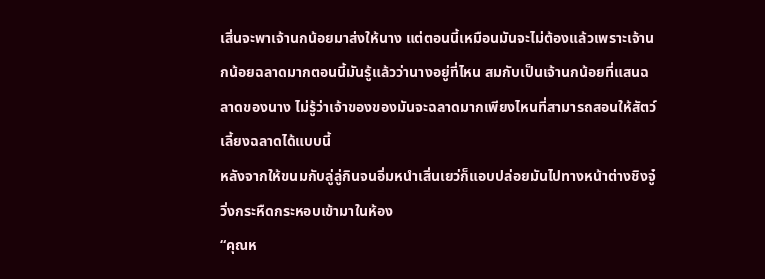เสิ่นจะพาเจ้านกน้อยมาส่งให้นาง แต่ตอนนี้เหมือนมันจะไม่ต้องแล้วเพราะเจ้านกน้อยฉลาดมากตอนนี้มันรู้แล้วว่านางอยู่ที่ไหน สมกับเป็นเจ้านกน้อยที่แสนฉลาดของนาง ไม่รู้ว่าเจ้าของของมันจะฉลาดมากเพียงไหนที่สามารถสอนให้สัตว์เลี้ยงฉลาดได้แบบนี้
หลังจากให้ขนมกับลู่ลู่กินจนอิ่มหนำเสิ่นเยว่ก็แอบปล่อยมันไปทางหน้าต่างชิงจู๋วิ่งกระหืดกระหอบเข้ามาในห้อง
“คุณห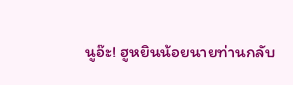นูอ๊ะ! ฮูหยินน้อยนายท่านกลับ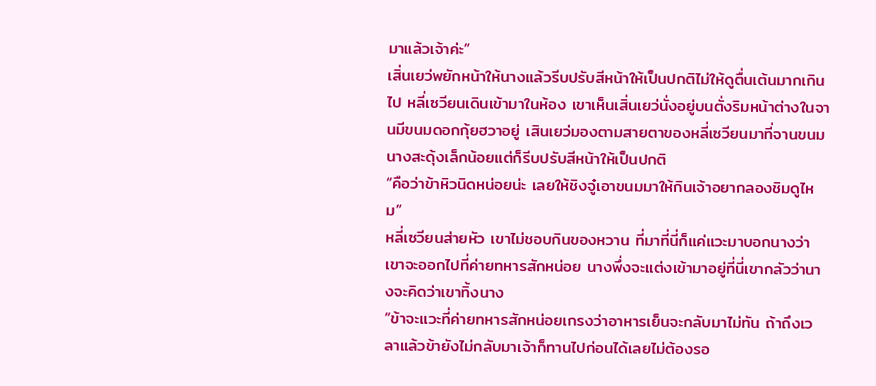มาแล้วเจ้าค่ะ”
เสิ่นเยว่พยักหน้าให้นางแล้วรีบปรับสีหน้าให้เป็นปกติไม่ให้ดูตื่นเต้นมากเกินไป หลี่เซวียนเดินเข้ามาในห้อง เขาเห็นเสิ่นเยว่นั่งอยู่บนตั่งริมหน้าต่างในจานมีขนมดอกกุ้ยฮวาอยู่ เสินเยว่มองตามสายตาของหลี่เซวียนมาที่จานขนม นางสะดุ้งเล็กน้อยแต่ก็รีบปรับสีหน้าให้เป็นปกติ
“คือว่าข้าหิวนิดหน่อยน่ะ เลยให้ชิงจู๋เอาขนมมาให้กินเจ้าอยากลองชิมดูไหม”
หลี่เซวียนส่ายหัว เขาไม่ชอบกินของหวาน ที่มาที่นี่ก็แค่แวะมาบอกนางว่าเขาจะออกไปที่ค่ายทหารสักหน่อย นางพึ่งจะแต่งเข้ามาอยู่ที่นี่เขากลัวว่านางจะคิดว่าเขาทิ้งนาง
“ข้าจะแวะที่ค่ายทหารสักหน่อยเกรงว่าอาหารเย็นจะกลับมาไม่ทัน ถ้าถึงเวลาแล้วข้ายังไม่กลับมาเจ้าก็ทานไปก่อนได้เลยไม่ต้องรอ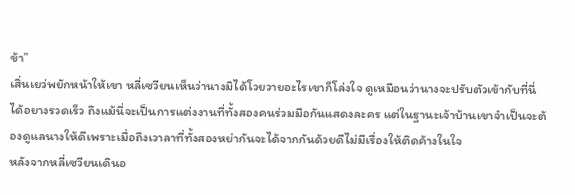ข้า”
เสิ่นเยว่พยักหน้าให้เขา หลี่เซวียนเห็นว่านางมิได้โวยวายอะไรเขาก็โล่งใจ ดูเหมือนว่านางจะปรับตัวเข้ากับที่นี่ได้อยางรวดเร็ว ถึงแม้นี่จะเป็นการแต่งงานที่ทั้งสองคนร่วมมือกันแสดงละคร แต่ในฐานะเจ้าบ้านเขาจำเป็นจะต้องดูแลนางให้ดีเพราะเมื่อถึงเวาลาที่ทั้งสองหย่ากันจะได้จากกันด้วยดีไม่มีเรื่องให้ติดค้างในใจ
หลังจากหลี่เซวียนเดินอ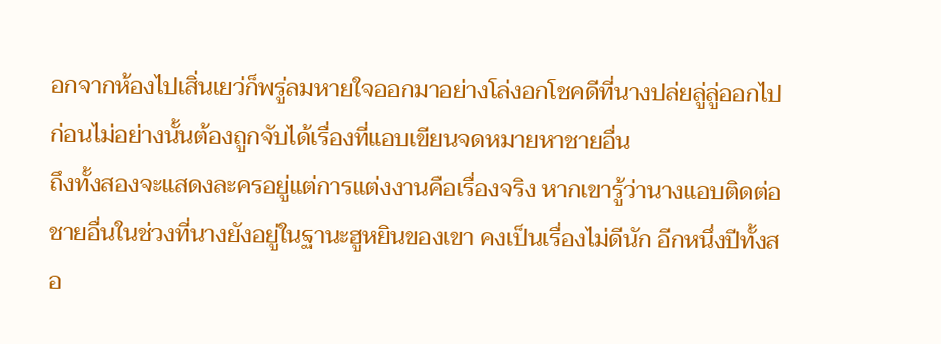อกจากห้องไปเสิ่นเยว่ก็พรู่ลมหายใจออกมาอย่างโล่งอกโชคดีที่นางปล่ยลู่ลู่ออกไปก่อนไม่อย่างนั้นต้องถูกจับได้เรื่องที่แอบเขียนจดหมายหาชายอื่น
ถึงทั้งสองจะแสดงละครอยู่แต่การแต่งงานคือเรื่องจริง หากเขารู้ว่านางแอบติดต่อชายอื่นในช่วงที่นางยังอยู่ในฐานะฮูหยินของเขา คงเป็นเรื่องไม่ดีนัก อีกหนึ่งปีทั้งสอ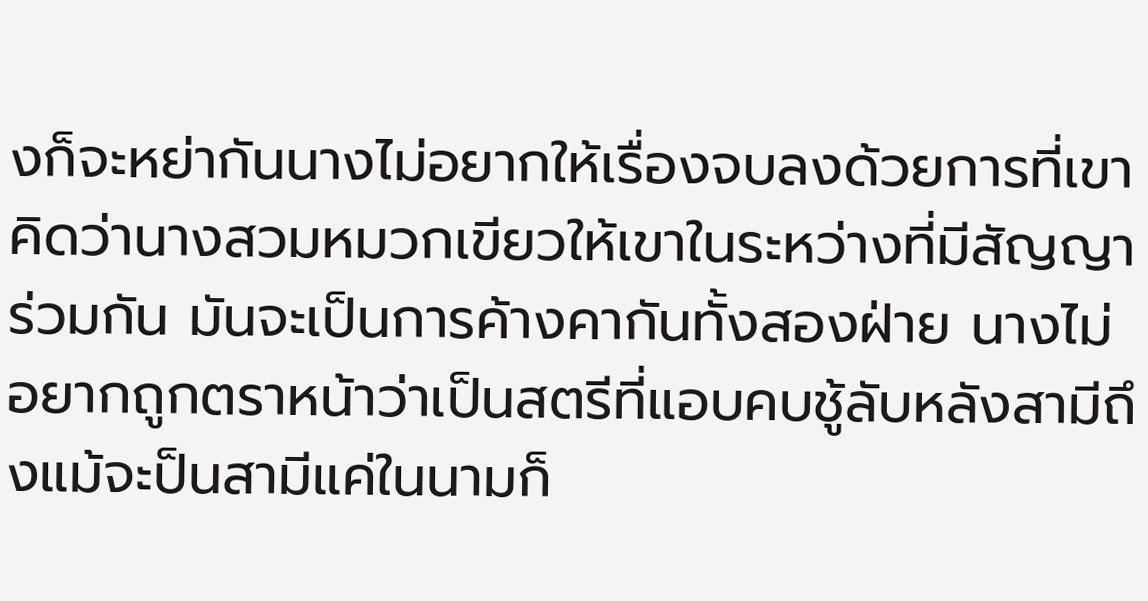งก็จะหย่ากันนางไม่อยากให้เรื่องจบลงด้วยการที่เขาคิดว่านางสวมหมวกเขียวให้เขาในระหว่างที่มีสัญญาร่วมกัน มันจะเป็นการค้างคากันทั้งสองฝ่าย นางไม่อยากถูกตราหน้าว่าเป็นสตรีที่แอบคบชู้ลับหลังสามีถึงแม้จะป็นสามีแค่ในนามก็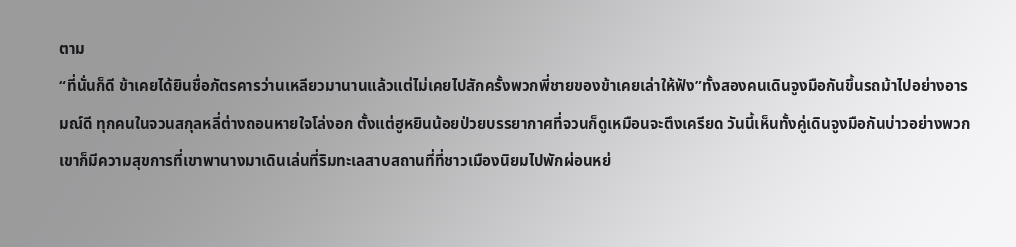ตาม
“ที่นั่นก็ดี ข้าเคยได้ยินชื่อภัตรคารว่านเหลียวมานานแล้วแต่ไม่เคยไปสักครั้งพวกพี่ชายของข้าเคยเล่าให้ฟัง”ทั้งสองคนเดินจูงมือกันขึ้นรถม้าไปอย่างอารมณ์ดี ทุกคนในจวนสกุลหลี่ต่างถอนหายใจโล่งอก ตั้งแต่ฮูหยินน้อยป่วยบรรยากาศที่จวนก็ดูเหมือนจะตึงเครียด วันนี้เห็นทั้งคู่เดินจูงมือกันบ่าวอย่างพวกเขาก็มีความสุขการที่เขาพานางมาเดินเล่นที่ริมทะเลสาบสถานที่ที่ชาวเมืองนิยมไปพักผ่อนหย่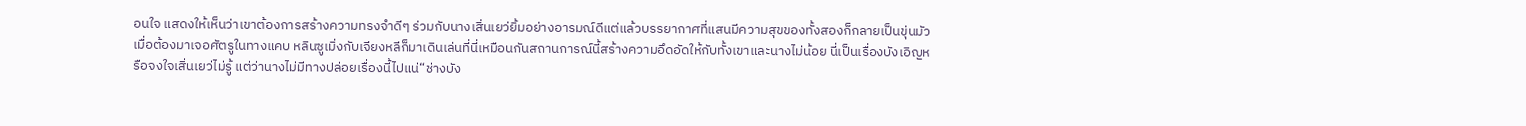อนใจ แสดงให้เห็นว่าเขาต้องการสร้างความทรงจำดีๆ ร่วมกับนางเสิ่นเยว่ยิ้มอย่างอารมณ์ดีแต่แล้วบรรยากาศที่แสนมีความสุขของทั้งสองก็กลายเป็นขุ่นมัวเมื่อต้องมาเจอศัตรูในทางแคบ หลินซูเมิ่งกับเจียงหลีก็มาเดินเล่นที่นี่เหมือนกันสถานการณ์นี้สร้างความอึดอัดให้กับทั้งเขาและนางไม่น้อย นี่เป็นเรื่องบังเอิญหรือจงใจเสิ่นเยว่ไม่รู้ แต่ว่านางไม่มีทางปล่อยเรื่องนี้ไปแน่“ช่างบัง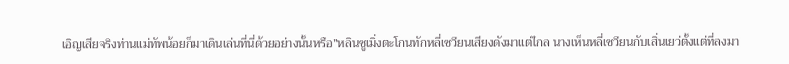เอิญเสียจริงท่านแม่ทัพน้อยก็มาเดินเล่นที่นี่ด้วยอย่างนั้นหรือ”หลินซูเมิ่งตะโกนทักหลี่เซวียนเสียงดังมาแต่ไกล นางเห็นหลี่เซวียนกับเสิ่นเยว่ตั้งแต่ที่ลงมา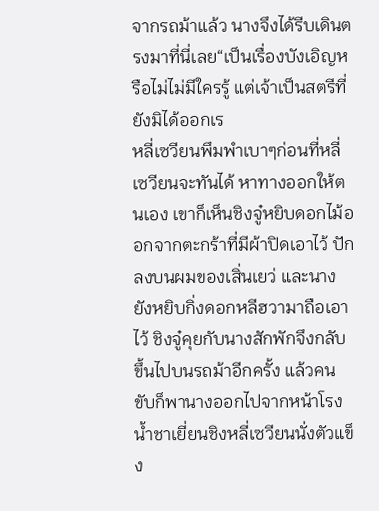จากรถม้าแล้ว นางจึงได้รีบเดินตรงมาที่นี่เลย“เป็นเรื่องบังเอิญหรือไม่ไม่มีใครรู้ แต่เจ้าเป็นสตรีที่ยังมิได้ออกเร
หลี่เซวียนพึมพำเบาๆก่อนที่หลี่เซวียนจะทันได้ หาทางออกให้ตนเอง เขาก็เห็นชิงจู๋หยิบดอกไม้ออกจากตะกร้าที่มีผ้าปิดเอาไว้ ปักลงบนผมของเสิ่นเยว่ และนางยังหยิบกิ่งดอกหลีฮวามาถือเอาไว้ ชิงจู๋คุยกับนางสักพักจึงกลับขึ้นไปบนรถม้าอีกครั้ง แล้วคนขับก็พานางออกไปจากหน้าโรงน้ำชาเยี่ยนชิงหลี่เซวียนนั่งตัวแข็ง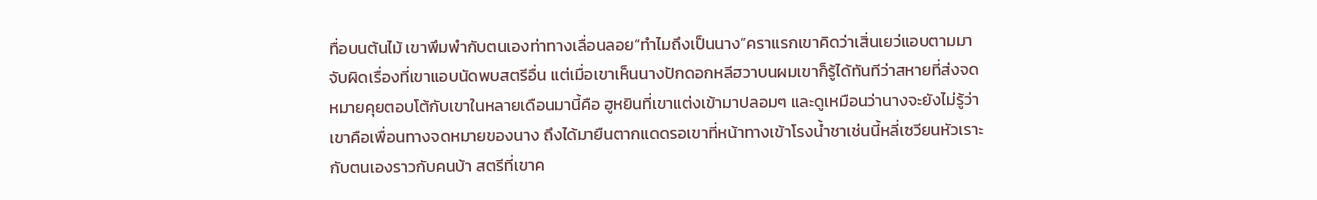ทื่อบนต้นไม้ เขาพึมพำกับตนเองท่าทางเลื่อนลอย“ทำไมถึงเป็นนาง”คราแรกเขาคิดว่าเสิ่นเยว่แอบตามมาจับผิดเรื่องที่เขาแอบนัดพบสตรีอื่น แต่เมื่อเขาเห็นนางปักดอกหลีฮวาบนผมเขาก็รู้ได้ทันทีว่าสหายที่ส่งจดหมายคุยตอบโต้กับเขาในหลายเดือนมานี้คือ ฮูหยินที่เขาแต่งเข้ามาปลอมๆ และดูเหมือนว่านางจะยังไม่รู้ว่าเขาคือเพื่อนทางจดหมายของนาง ถึงได้มายืนตากแดดรอเขาที่หน้าทางเข้าโรงน้ำชาเช่นนี้หลี่เซวียนหัวเราะกับตนเองราวกับคนบ้า สตรีที่เขาค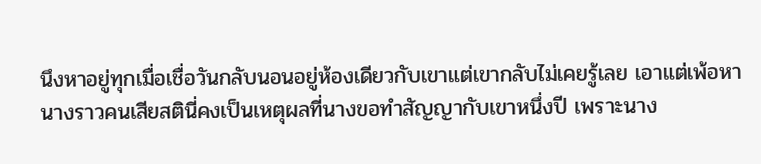นึงหาอยู่ทุกเมื่อเชื่อวันกลับนอนอยู่ห้องเดียวกับเขาแต่เขากลับไม่เคยรู้เลย เอาแต่เพ้อหานางราวคนเสียสตินี่คงเป็นเหตุผลที่นางขอทำสัญญากับเขาหนึ่งปี เพราะนาง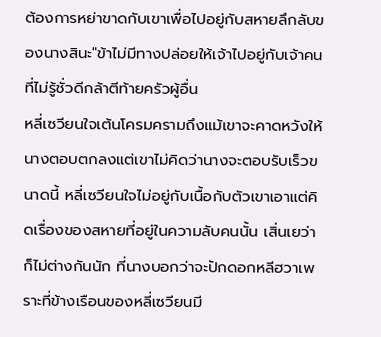ต้องการหย่าขาดกับเขาเพื่อไปอยู่กับสหายลึกลับของนางสินะ"ข้าไม่มีทางปล่อยให้เจ้าไปอยู่กับเจ้าคนที่ไม่รู้ชั่วดีกล้าตีท้ายครัวผู้อื่น
หลี่เซวียนใจเต้นโครมครามถึงแม้เขาจะคาดหวังให้นางตอบตกลงแต่เขาไม่คิดว่านางจะตอบรับเร็วขนาดนี้ หลี่เซวียนใจไม่อยู่กับเนื้อกับตัวเขาเอาแต่คิดเรื่องของสหายที่อยู่ในความลับคนนั้น เสิ่นเยว่าก็ไม่ต่างกันนัก ที่นางบอกว่าจะปักดอกหลีฮวาเพราะที่ข้างเรือนของหลี่เซวียนมี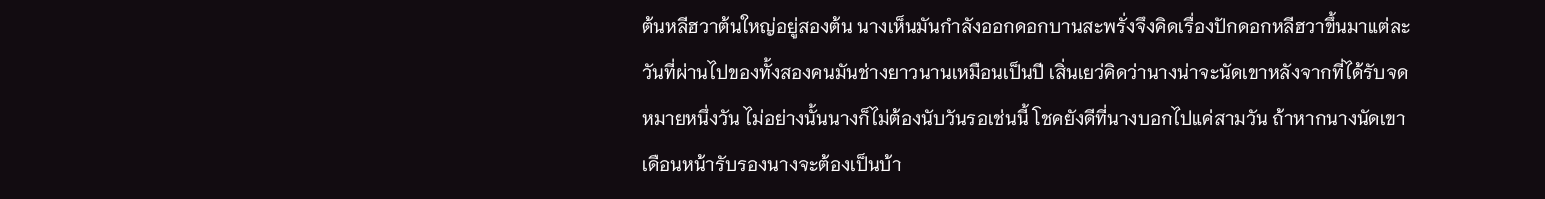ต้นหลีฮวาต้นใหญ่อยู่สองต้น นางเห็นมันกำลังออกดอกบานสะพรั่งจึงคิดเรื่องปักดอกหลีฮวาขึ้นมาแต่ละวันที่ผ่านไปของทั้งสองคนมันช่างยาวนานเหมือนเป็นปี เสิ่นเยว่คิดว่านางน่าจะนัดเขาหลังจากที่ได้รับจดหมายหนึ่งวัน ไม่อย่างนั้นนางก็ไม่ต้องนับวันรอเช่นนี้ โชคยังดีที่นางบอกไปแค่สามวัน ถ้าหากนางนัดเขาเดือนหน้ารับรองนางจะต้องเป็นบ้า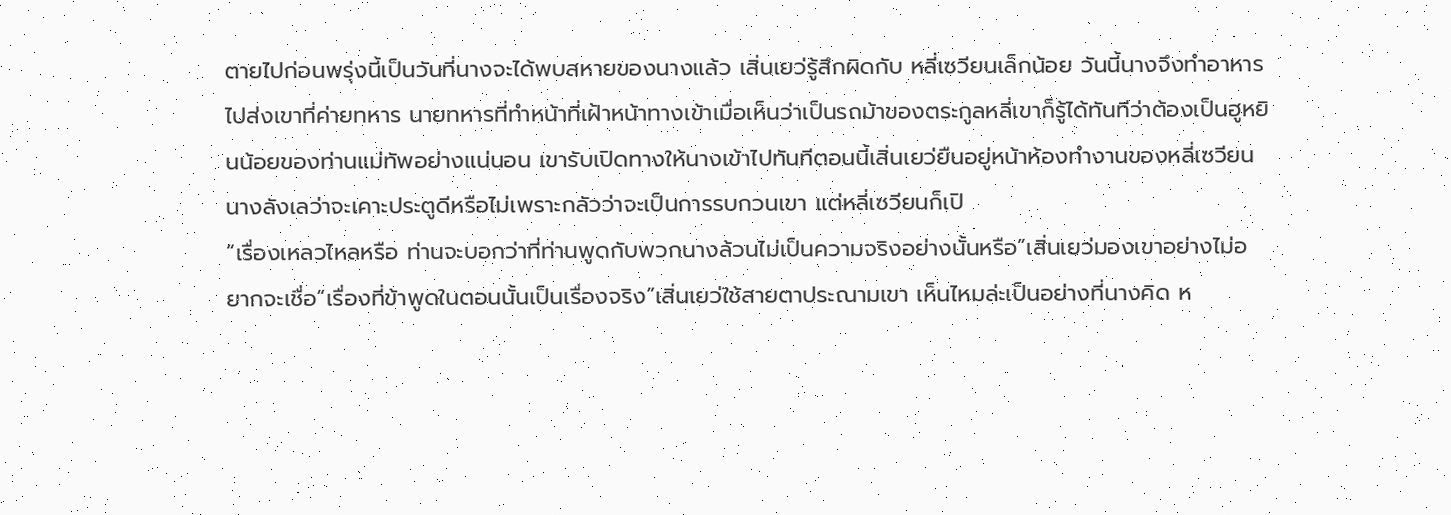ตายไปก่อนพรุ่งนี้เป็นวันที่นางจะได้พบสหายของนางแล้ว เสิ่นเยว่รู้สึกผิดกับ หลี่เซวียนเล็กน้อย วันนี้นางจึงทำอาหารไปส่งเขาที่ค่ายทหาร นายทหารที่ทำหน้าที่เฝ้าหน้าทางเข้าเมื่อเห็นว่าเป็นรถม้าของตระกูลหลี่เขาก็รู้ได้ทันทีว่าต้องเป็นฮูหยินน้อยของท่านแม่ทัพอย่างแน่นอน เขารับเปิดทางให้นางเข้าไปทันทีตอนนี้เสิ่นเยว่ยืนอยู่หน้าห้องทำงานของหลี่เซวียน นางลังเลว่าจะเคาะประตูดีหรือไม่เพราะกลัวว่าจะเป็นการรบกวนเขา แต่หลี่เซวียนก็เปิ
“เรื่องเหลวไหลหรือ ท่านจะบอกว่าที่ท่านพูดกับพวกนางล้วนไม่เป็นความจริงอย่างนั้นหรือ”เสิ่นเยว่มองเขาอย่างไม่อยากจะเชื่อ“เรื่องที่ข้าพูดในตอนนั้นเป็นเรื่องจริง”เสิ่นเยว่ใช้สายตาประณามเขา เห็นไหมล่ะเป็นอย่างที่นางคิด ห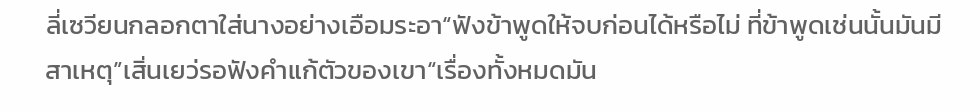ลี่เซวียนกลอกตาใส่นางอย่างเอือมระอา“ฟังข้าพูดให้จบก่อนได้หรือไม่ ที่ข้าพูดเช่นนั้นมันมีสาเหตุ”เสิ่นเยว่รอฟังคำแก้ตัวของเขา“เรื่องทั้งหมดมัน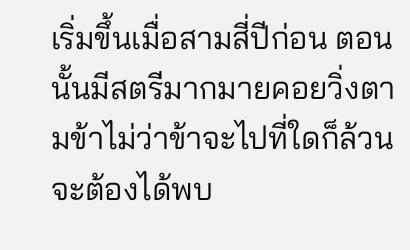เริ่มขึ้นเมื่อสามสี่ปีก่อน ตอนนั้นมีสตรีมากมายคอยวิ่งตามข้าไม่ว่าข้าจะไปที่ใดก็ล้วนจะต้องได้พบ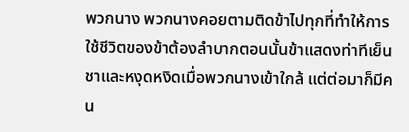พวกนาง พวกนางคอยตามติดข้าไปทุกที่ทำให้การใช้ชีวิตของข้าต้องลำบากตอนนั้นข้าแสดงท่าทีเย็นชาและหงุดหงิดเมื่อพวกนางเข้าใกล้ แต่ต่อมาก็มีคน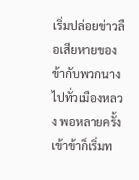เริ่มปล่อยข่าวลือเสียหายของข้ากับพวกนางไปทั่วเมืองหลวง พอหลายครั้งเข้าข้าก็เริ่มท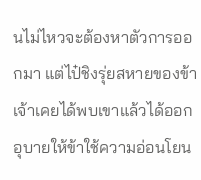นไม่ไหวจะต้องหาตัวการออกมา แต่ไป๋ชิงรุ่ยสหายของข้าเจ้าเคยได้พบเขาแล้วได้ออกอุบายให้ข้าใช้ความอ่อนโยน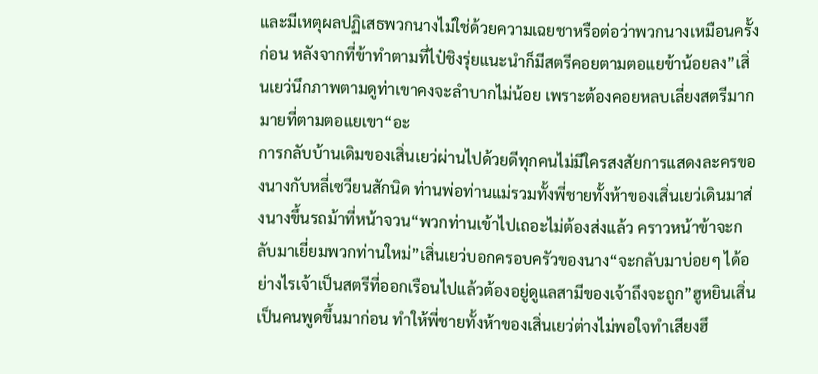และมีเหตุผลปฏิเสธพวกนางไม่ใช่ด้วยความเฉยชาหรือต่อว่าพวกนางเหมือนครั้งก่อน หลังจากที่ข้าทำตามที่ไป๋ชิงรุ่ยแนะนำก็มีสตรีคอยตามตอแยข้าน้อยลง”เสิ่นเยว่นึกภาพตามดูท่าเขาคงจะลำบากไม่น้อย เพราะต้องคอยหลบเลี่ยงสตรีมากมายที่ตามตอแยเขา“อะ
การกลับบ้านเดิมของเสิ่นเยว่ผ่านไปด้วยดีทุกคนไม่มีใครสงสัยการแสดงละครของนางกับหลี่เซวียนสักนิด ท่านพ่อท่านแม่รวมทั้งพี่ชายทั้งห้าของเสิ่นเยว่เดินมาส่งนางขึ้นรถม้าที่หน้าจวน“พวกท่านเข้าไปเถอะไม่ต้องส่งแล้ว คราวหน้าข้าจะกลับมาเยี่ยมพวกท่านใหม่”เสิ่นเยว่บอกครอบครัวของนาง“จะกลับมาบ่อยๆ ได้อย่างไรเจ้าเป็นสตรีที่ออกเรือนไปแล้วต้องอยู่ดูแลสามีของเจ้าถึงจะถูก”ฮูหยินเสิ่นเป็นคนพูดขึ้นมาก่อน ทำให้พี่ชายทั้งห้าของเสิ่นเยว่ต่างไม่พอใจทำเสียงฮึ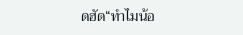ดฮัด“ทำไมน้อ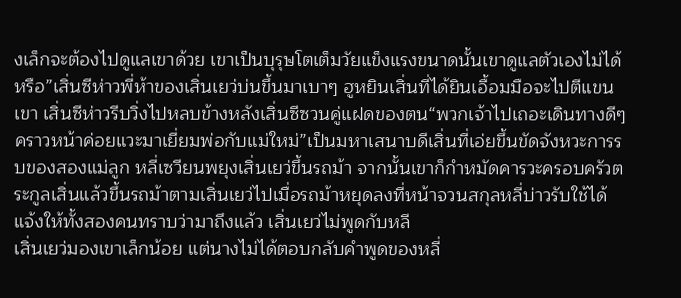งเล็กจะต้องไปดูแลเขาด้วย เขาเป็นบุรุษโตเต็มวัยแข็งแรงขนาดนั้นเขาดูแลตัวเองไม่ได้หรือ”เสิ่นซีห่าวพี่ห้าของเสิ่นเยว่บ่นขึ้นมาเบาๆ ฮูหยินเสิ่นที่ได้ยินเอื้อมมือจะไปตีแขนเขา เสิ่นซีห่าวรีบวิ่งไปหลบข้างหลังเสิ่นซีซวนคู่แฝดของตน“พวกเจ้าไปเถอะเดินทางดีๆ คราวหน้าค่อยแวะมาเยี่ยมพ่อกับแม่ใหม่”เป็นมหาเสนาบดีเสิ่นที่เอ่ยขึ้นขัดจังหวะการรบของสองแม่ลูก หลี่เซวียนพยุงเสิ่นเยว่ขึ้นรถม้า จากนั้นเขาก็กำหมัดคารวะครอบครัวตระกูลเสิ่นแล้วขึ้นรถม้าตามเสิ่นเยว่ไปเมื่อรถม้าหยุดลงที่หน้าจวนสกุลหลี่บ่าวรับใช้ได้แจ้งให้ทั้งสองคนทราบว่ามาถึงแล้ว เสิ่นเยว่ไม่พูดกับหลี
เสิ่นเยว่มองเขาเล็กน้อย แต่นางไม่ได้ตอบกลับคำพูดของหลี่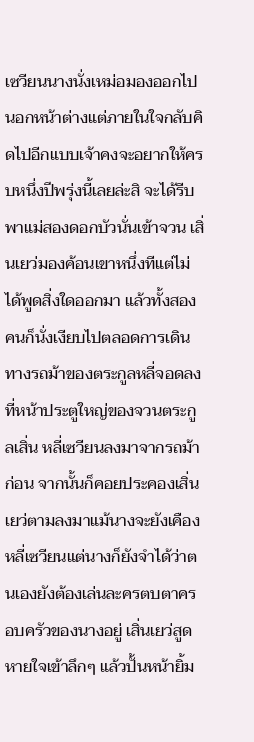เซวียนนางนั่งเหม่อมองออกไปนอกหน้าต่างแต่ภายในใจกลับคิดไปอีกแบบเจ้าคงจะอยากให้ครบหนึ่งปีพรุ่งนี้เลยล่ะสิ จะได้รีบพาแม่สองดอกบัวนั่นเข้าจวน เสิ่นเยว่มองค้อนเขาหนึ่งทีแต่ไม่ได้พูดสิ่งใดออกมา แล้วทั้งสองคนก็นั่งเงียบไปตลอดการเดินทางรถม้าของตระกูลหลี่จอดลงที่หน้าประตูใหญ่ของจวนตระกูลเสิ่น หลี่เซวียนลงมาจากรถม้าก่อน จากนั้นก็คอยประคองเสิ่นเยว่ตามลงมาแม้นางจะยังเคืองหลี่เซวียนแต่นางก็ยังจำได้ว่าตนเองยังต้องเล่นละครตบตาครอบครัวของนางอยู่ เสิ่นเยว่สูดหายใจเข้าลึกๆ แล้วปั้นหน้ายิ้ม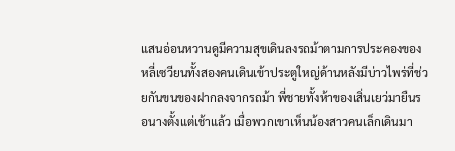แสนอ่อนหวานดูมีความสุขเดินลงรถม้าตามการประคองของหลี่เซวียนทั้งสองคนเดินเข้าประตูใหญ่ด้านหลังมีบ่าวไพร่ที่ช่วยกันขนของฝากลงจากรถม้า พี่ชายทั้งห้าของเสิ่นเยว่มายืนรอนางตั้งแต่เช้าแล้ว เมื่อพวกเขาเห็นน้องสาวคนเล็กเดินมา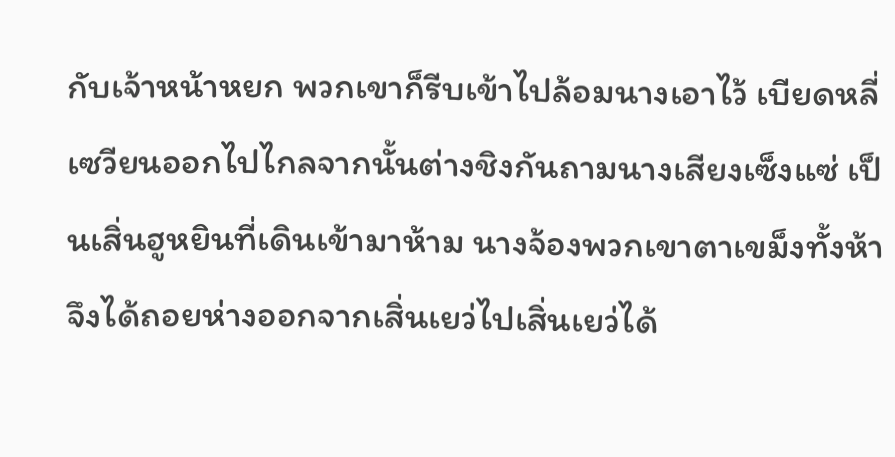กับเจ้าหน้าหยก พวกเขาก็รีบเข้าไปล้อมนางเอาไว้ เบียดหลี่เซวียนออกไปไกลจากนั้นต่างชิงกันถามนางเสียงเซ็งแซ่ เป็นเสิ่นฮูหยินที่เดินเข้ามาห้าม นางจ้องพวกเขาตาเขม็งทั้งห้าจึงได้ถอยห่างออกจากเสิ่นเยว่ไปเสิ่นเยว่ได้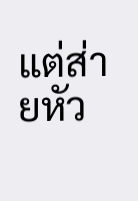แต่ส่ายหัว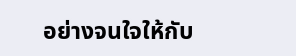อย่างจนใจให้กับ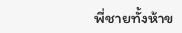พี่ชายทั้งห้าข